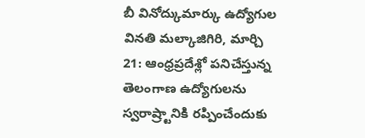బీ వినోద్కుమార్కు ఉద్యోగుల వినతి మల్కాజిగిరి, మార్చి 21: ఆంధ్రప్రదేశ్లో పనిచేస్తున్న తెలంగాణ ఉద్యోగులను స్వరాష్ర్టానికి రప్పించేందుకు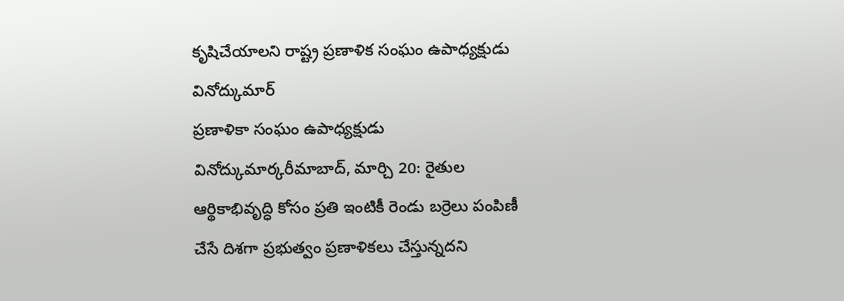కృషిచేయాలని రాష్ట్ర ప్రణాళిక సంఘం ఉపాధ్యక్షుడు వినోద్కుమార్
ప్రణాళికా సంఘం ఉపాధ్యక్షుడు వినోద్కుమార్కరీమాబాద్, మార్చి 20: రైతుల ఆర్థికాభివృద్ధి కోసం ప్రతి ఇంటికీ రెండు బర్రెలు పంపిణీ చేసే దిశగా ప్రభుత్వం ప్రణాళికలు చేస్తున్నదని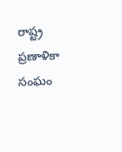రాష్ట్ర ప్రణాళికా సంఘం